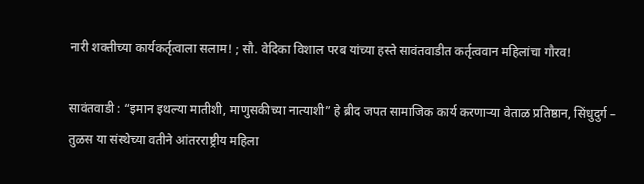नारी शक्तीच्या कार्यकर्तृत्वाला सलाम! ; सौ. वेदिका विशाल परब यांच्या हस्ते सावंतवाडीत कर्तृत्ववान महिलांचा गौरव!

सावंतवाडी : “इमान इथल्या मातीशी, माणुसकीच्या नात्याशी” हे ब्रीद जपत सामाजिक कार्य करणाऱ्या वेताळ प्रतिष्ठान, सिंधुदुर्ग – तुळस या संस्थेच्या वतीने आंतरराष्ट्रीय महिला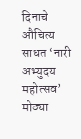दिनाचे औचित्य साधत ‘नारी अभ्युदय महोत्सव’ मोठ्या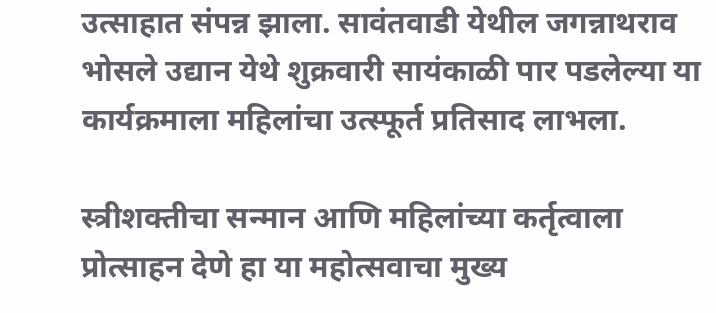उत्साहात संपन्न झाला. सावंतवाडी येथील जगन्नाथराव भोसले उद्यान येथे शुक्रवारी सायंकाळी पार पडलेल्या या कार्यक्रमाला महिलांचा उत्स्फूर्त प्रतिसाद लाभला.

स्त्रीशक्तीचा सन्मान आणि महिलांच्या कर्तृत्वाला प्रोत्साहन देणे हा या महोत्सवाचा मुख्य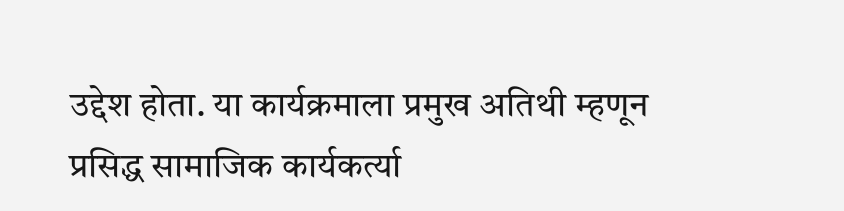उद्देश होता. या कार्यक्रमाला प्रमुख अतिथी म्हणून प्रसिद्ध सामाजिक कार्यकर्त्या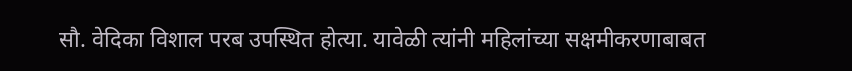सौ. वेदिका विशाल परब उपस्थित होत्या. यावेळी त्यांनी महिलांच्या सक्षमीकरणाबाबत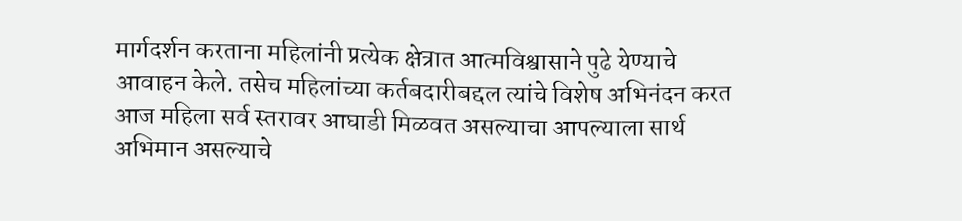मार्गदर्शन करताना महिलांनी प्रत्येक क्षेत्रात आत्मविश्वासाने पुढे येण्याचे आवाहन केले. तसेच महिलांच्या कर्तबदारीबद्दल त्यांचे विशेष अभिनंदन करत आज महिला सर्व स्तरावर आघाडी मिळवत असल्याचा आपल्याला सार्थ अभिमान असल्याचे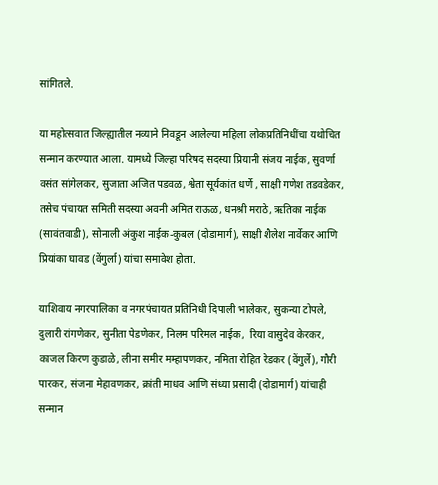सांगितले.

या महोत्सवात जिल्ह्यातील नव्याने निवडून आलेल्या महिला लोकप्रतिनिधींचा यथोचित सन्मान करण्यात आला. यामध्ये जिल्हा परिषद सदस्या प्रियानी संजय नाईक, सुवर्णा वसंत सांगेलकर, सुजाता अजित पडवळ, श्वेता सूर्यकांत धर्णे , साक्षी गणेश तडवडेकर, तसेच पंचायत समिती सदस्या अवनी अमित राऊळ, धनश्री मराठे, ऋतिका नाईक (सावंतवाडी), सोनाली अंकुश नाईक-कुबल (दोडामार्ग), साक्षी शैलेश नार्वेकर आणि प्रियांका घावड (वेंगुर्ला) यांचा समावेश होता.

याशिवाय नगरपालिका व नगरपंचायत प्रतिनिधी दिपाली भालेकर, सुकन्या टोपले, दुलारी रांगणेकर, सुनीता पेडणेकर, निलम परिमल नाईक,  रिया वासुदेव केरकर, काजल किरण कुडाळे, लीना समीर मम्हापणकर, नमिता रोहित रेडकर (वेंगुर्ले), गौरी पारकर, संजना मेहावणकर, क्रांती माधव आणि संध्या प्रसादी (दोडामार्ग) यांचाही सन्मान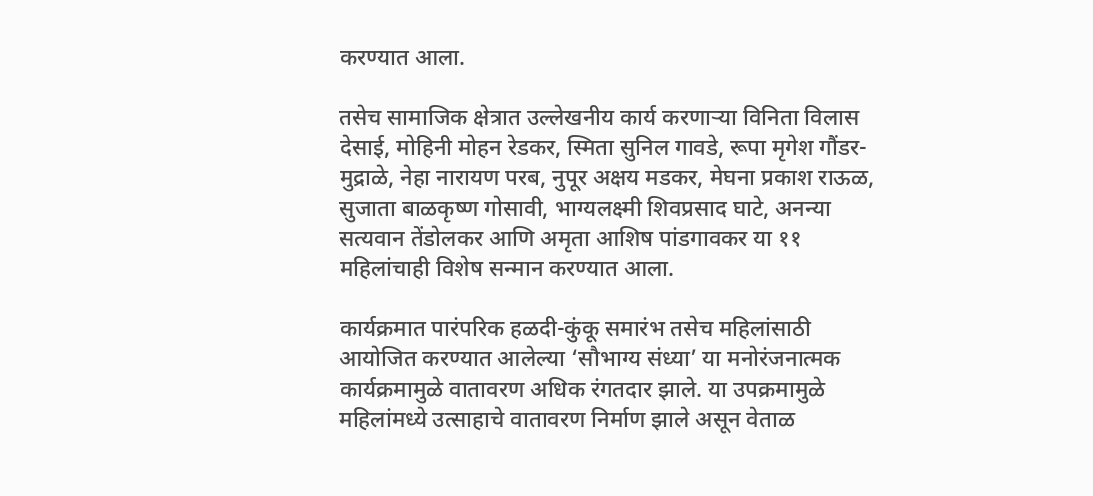करण्यात आला.

तसेच सामाजिक क्षेत्रात उल्लेखनीय कार्य करणाऱ्या विनिता विलास देसाई, मोहिनी मोहन रेडकर, स्मिता सुनिल गावडे, रूपा मृगेश गौंडर-मुद्राळे, नेहा नारायण परब, नुपूर अक्षय मडकर, मेघना प्रकाश राऊळ, सुजाता बाळकृष्ण गोसावी, भाग्यलक्ष्मी शिवप्रसाद घाटे, अनन्या सत्यवान तेंडोलकर आणि अमृता आशिष पांडगावकर या ११ महिलांचाही विशेष सन्मान करण्यात आला.

कार्यक्रमात पारंपरिक हळदी-कुंकू समारंभ तसेच महिलांसाठी आयोजित करण्यात आलेल्या ‘सौभाग्य संध्या’ या मनोरंजनात्मक कार्यक्रमामुळे वातावरण अधिक रंगतदार झाले. या उपक्रमामुळे महिलांमध्ये उत्साहाचे वातावरण निर्माण झाले असून वेताळ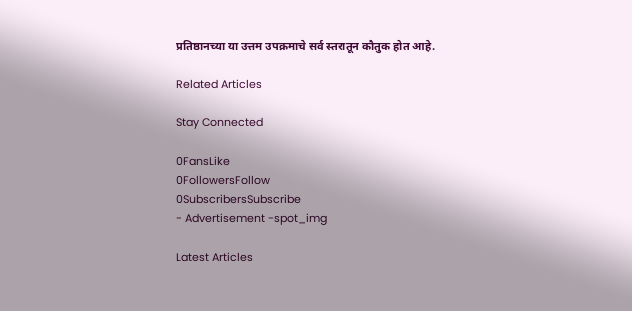प्रतिष्ठानच्या या उत्तम उपक्रमाचे सर्व स्तरातून कौतुक होत आहे.

Related Articles

Stay Connected

0FansLike
0FollowersFollow
0SubscribersSubscribe
- Advertisement -spot_img

Latest Articles